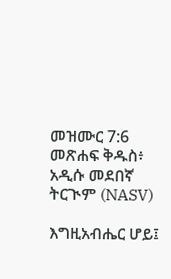መዝሙር 7:6 መጽሐፍ ቅዱስ፥ አዲሱ መደበኛ ትርጒም (NASV)

እግዚአብሔር ሆይ፤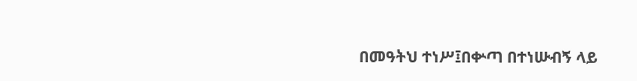በመዓትህ ተነሥ፤በቍጣ በተነሡብኝ ላይ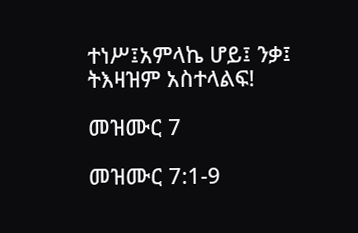ተነሥ፤አምላኬ ሆይ፤ ንቃ፤ ትእዛዝም አስተላልፍ!

መዝሙር 7

መዝሙር 7:1-9